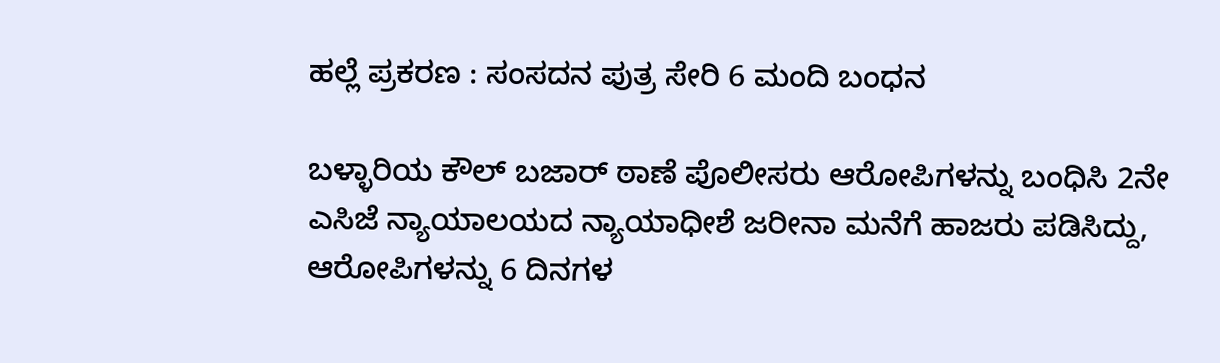ಹಲ್ಲೆ ಪ್ರಕರಣ : ಸಂಸದನ ಪುತ್ರ ಸೇರಿ 6 ಮಂದಿ ಬಂಧನ

ಬಳ್ಳಾರಿಯ ಕೌಲ್ ಬಜಾರ್ ಠಾಣೆ ಪೊಲೀಸರು ಆರೋಪಿಗಳನ್ನು ಬಂಧಿಸಿ 2ನೇ ಎಸಿಜೆ ನ್ಯಾಯಾಲಯದ ನ್ಯಾಯಾಧೀಶೆ ಜರೀನಾ ಮನೆಗೆ ಹಾಜರು ಪಡಿಸಿದ್ದು, ಆರೋಪಿಗಳನ್ನು 6 ದಿನಗಳ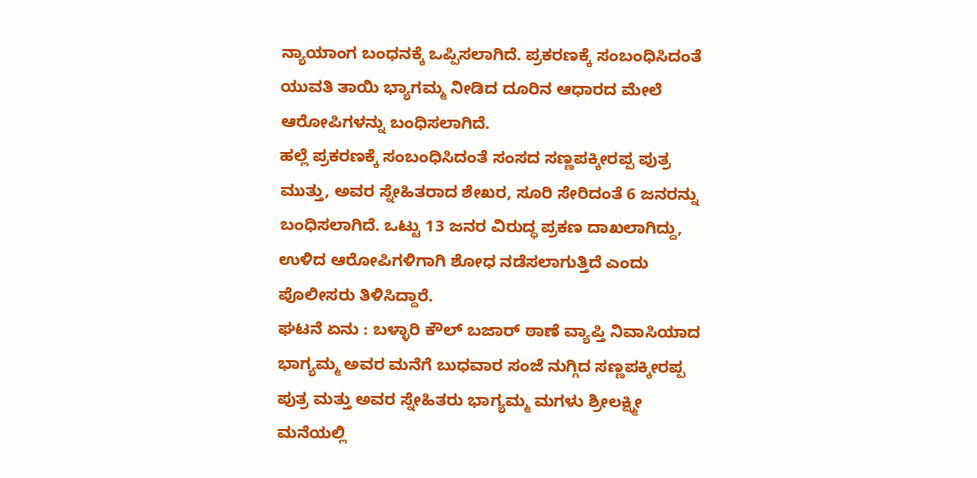ನ್ಯಾಯಾಂಗ ಬಂಧನಕ್ಕೆ ಒಪ್ಪಿಸಲಾಗಿದೆ. ಪ್ರಕರಣಕ್ಕೆ ಸಂಬಂಧಿಸಿದಂತೆ ಯುವತಿ ತಾಯಿ ಭ್ಯಾಗಮ್ಮ ನೀಡಿದ ದೂರಿನ ಆಧಾರದ ಮೇಲೆ ಆರೋಪಿಗಳನ್ನು ಬಂಧಿಸಲಾಗಿದೆ.
ಹಲ್ಲೆ ಪ್ರಕರಣಕ್ಕೆ ಸಂಬಂಧಿಸಿದಂತೆ ಸಂಸದ ಸಣ್ಣಪಕ್ಕೀರಪ್ಪ ಪುತ್ರ ಮುತ್ತು, ಅವರ ಸ್ನೇಹಿತರಾದ ಶೇಖರ, ಸೂರಿ ಸೇರಿದಂತೆ 6 ಜನರನ್ನು ಬಂಧಿಸಲಾಗಿದೆ. ಒಟ್ಟು 13 ಜನರ ವಿರುದ್ಧ ಪ್ರಕಣ ದಾಖಲಾಗಿದ್ದು, ಉಳಿದ ಆರೋಪಿಗಳಿಗಾಗಿ ಶೋಧ ನಡೆಸಲಾಗುತ್ತಿದೆ ಎಂದು ಪೊಲೀಸರು ತಿಳಿಸಿದ್ದಾರೆ.
ಘಟನೆ ಏನು : ಬಳ್ಳಾರಿ ಕೌಲ್ ಬಜಾರ್ ಠಾಣೆ ವ್ಯಾಪ್ತಿ ನಿವಾಸಿಯಾದ ಭಾಗ್ಯಮ್ಮ ಅವರ ಮನೆಗೆ ಬುಧವಾರ ಸಂಜೆ ನುಗ್ಗಿದ ಸಣ್ಣಪಕ್ಕೀರಪ್ಪ ಪುತ್ರ ಮತ್ತು ಅವರ ಸ್ನೇಹಿತರು ಭಾಗ್ಯಮ್ಮ ಮಗಳು ಶ್ರೀಲಕ್ಷ್ಮೀ ಮನೆಯಲ್ಲಿ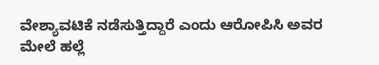ವೇಶ್ಯಾವಟಿಕೆ ನಡೆಸುತ್ತಿದ್ದಾರೆ ಎಂದು ಆರೋಪಿಸಿ ಅವರ ಮೇಲೆ ಹಲ್ಲೆ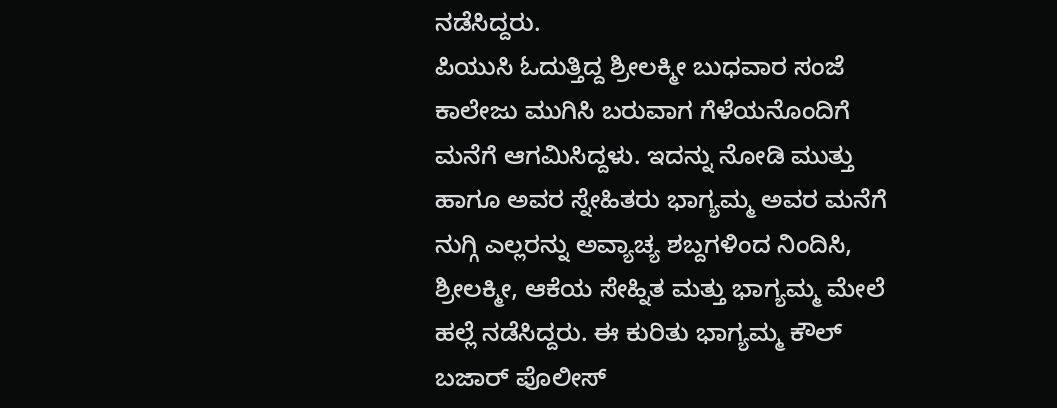ನಡೆಸಿದ್ದರು.
ಪಿಯುಸಿ ಓದುತ್ತಿದ್ದ ಶ್ರೀಲಕ್ಮೀ ಬುಧವಾರ ಸಂಜೆ ಕಾಲೇಜು ಮುಗಿಸಿ ಬರುವಾಗ ಗೆಳೆಯನೊಂದಿಗೆ ಮನೆಗೆ ಆಗಮಿಸಿದ್ದಳು. ಇದನ್ನು ನೋಡಿ ಮುತ್ತು ಹಾಗೂ ಅವರ ಸ್ನೇಹಿತರು ಭಾಗ್ಯಮ್ಮ ಅವರ ಮನೆಗೆ ನುಗ್ಗಿ ಎಲ್ಲರನ್ನು ಅವ್ಯಾಚ್ಯ ಶಬ್ದಗಳಿಂದ ನಿಂದಿಸಿ, ಶ್ರೀಲಕ್ಮೀ, ಆಕೆಯ ಸೇಹ್ನಿತ ಮತ್ತು ಭಾಗ್ಯಮ್ಮ ಮೇಲೆ ಹಲ್ಲೆ ನಡೆಸಿದ್ದರು. ಈ ಕುರಿತು ಭಾಗ್ಯಮ್ಮ ಕೌಲ್ ಬಜಾರ್ ಪೊಲೀಸ್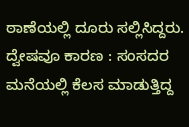ಠಾಣೆಯಲ್ಲಿ ದೂರು ಸಲ್ಲಿಸಿದ್ದರು.
ದ್ವೇಷವೂ ಕಾರಣ : ಸಂಸದರ ಮನೆಯಲ್ಲಿ ಕೆಲಸ ಮಾಡುತ್ತಿದ್ದ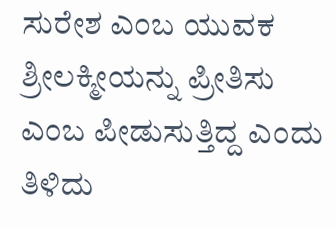ಸುರೇಶ ಎಂಬ ಯುವಕ ಶ್ರೀಲಕ್ಮೀಯನ್ನು ಪ್ರೀತಿಸು ಎಂಬ ಪೀಡುಸುತ್ತಿದ್ದ ಎಂದು ತಿಳಿದು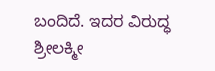ಬಂದಿದೆ. ಇದರ ವಿರುದ್ಧ ಶ್ರೀಲಕ್ಮೀ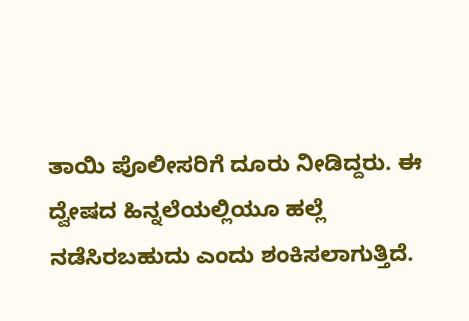ತಾಯಿ ಪೊಲೀಸರಿಗೆ ದೂರು ನೀಡಿದ್ದರು. ಈ ದ್ವೇಷದ ಹಿನ್ನಲೆಯಲ್ಲಿಯೂ ಹಲ್ಲೆ ನಡೆಸಿರಬಹುದು ಎಂದು ಶಂಕಿಸಲಾಗುತ್ತಿದೆ.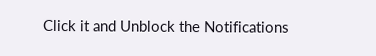Click it and Unblock the Notifications